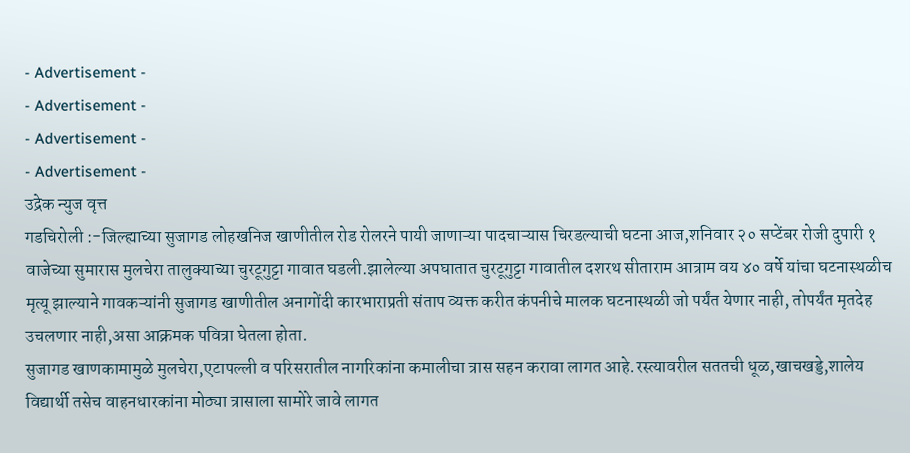- Advertisement -
- Advertisement -
- Advertisement -
- Advertisement -
उद्रेक न्युज वृत्त
गडचिरोली :-जिल्ह्याच्या सुजागड लोहखनिज खाणीतील रोड रोलरने पायी जाणाऱ्या पादचाऱ्यास चिरडल्याची घटना आज,शनिवार २० सप्टेंबर रोजी दुपारी १ वाजेच्या सुमारास मुलचेरा तालुक्याच्या चुरटूगुट्टा गावात घडली.झालेल्या अपघातात चुरटूगुट्टा गावातील दशरथ सीताराम आत्राम वय ४० वर्षे यांचा घटनास्थळीच मृत्यू झाल्याने गावकऱ्यांनी सुजागड खाणीतील अनागोंदी कारभाराप्रती संताप व्यक्त करीत कंपनीचे मालक घटनास्थळी जो पर्यंत येणार नाही, तोपर्यंत मृतदेह उचलणार नाही,असा आक्रमक पवित्रा घेतला होता.
सुजागड खाणकामामुळे मुलचेरा,एटापल्ली व परिसरातील नागरिकांना कमालीचा त्रास सहन करावा लागत आहे.रस्त्यावरील सततची धूळ,खाचखड्डे,शालेय विद्यार्थी तसेच वाहनधारकांना मोठ्या त्रासाला सामोरे जावे लागत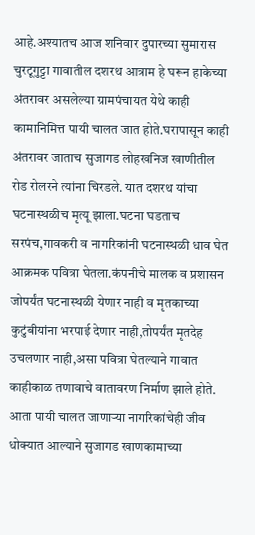आहे.अश्यातच आज शनिवार दुपारच्या सुमारास चुरटूगुट्टा गावातील दशरथ आत्राम हे घरून हाकेच्या अंतरावर असलेल्या ग्रामपंचायत येथे काही कामानिमित्त पायी चालत जात होते.घरापासून काही अंतरावर जाताच सुजागड लोहखनिज खाणीतील रोड रोलरने त्यांना चिरडले. यात दशरथ यांचा घटनास्थळीच मृत्यू झाला.घटना घडताच सरपंच,गावकरी व नागरिकांनी घटनास्थळी धाव घेत आक्रमक पवित्रा घेतला.कंपनीचे मालक व प्रशासन जोपर्यंत घटनास्थळी येणार नाही व मृतकाच्या कुटुंबीयांना भरपाई देणार नाही,तोपर्यंत मृतदेह उचलणार नाही,असा पवित्रा घेतल्याने गावात काहीकाळ तणावाचे वातावरण निर्माण झाले होते. आता पायी चालत जाणाऱ्या नागरिकांचेही जीव धोक्यात आल्याने सुजागड खाणकामाच्या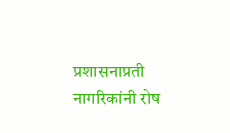प्रशासनाप्रती नागरिकांनी रोष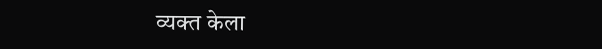व्यक्त केला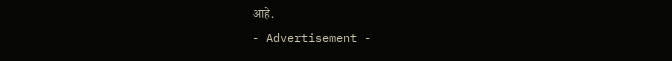आहे.
- Advertisement -